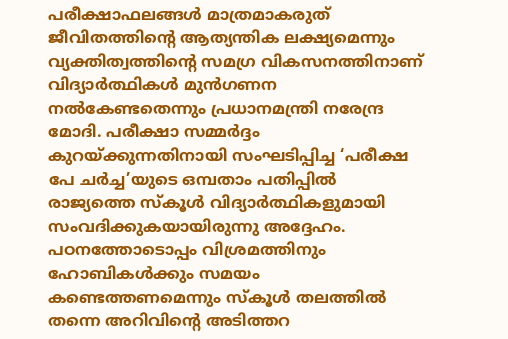പരീക്ഷാഫലങ്ങൾ മാത്രമാകരുത് ജീവിതത്തിന്റെ ആത്യന്തിക ലക്ഷ്യമെന്നും വ്യക്തിത്വത്തിന്റെ സമഗ്ര വികസനത്തിനാണ് വിദ്യാർത്ഥികൾ മുൻഗണന നൽകേണ്ടതെന്നും പ്രധാനമന്ത്രി നരേന്ദ്ര മോദി. പരീക്ഷാ സമ്മർദ്ദം കുറയ്ക്കുന്നതിനായി സംഘടിപ്പിച്ച ‘പരീക്ഷ പേ ചർച്ച’യുടെ ഒമ്പതാം പതിപ്പിൽ രാജ്യത്തെ സ്കൂൾ വിദ്യാർത്ഥികളുമായി സംവദിക്കുകയായിരുന്നു അദ്ദേഹം. പഠനത്തോടൊപ്പം വിശ്രമത്തിനും ഹോബികൾക്കും സമയം കണ്ടെത്തണമെന്നും സ്കൂൾ തലത്തിൽ തന്നെ അറിവിന്റെ അടിത്തറ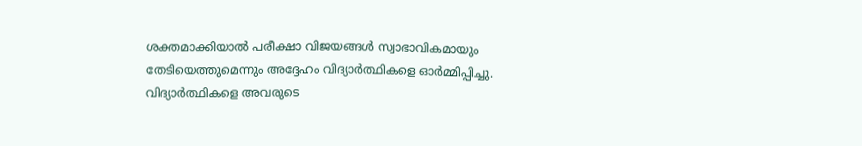ശക്തമാക്കിയാൽ പരീക്ഷാ വിജയങ്ങൾ സ്വാഭാവികമായും തേടിയെത്തുമെന്നും അദ്ദേഹം വിദ്യാർത്ഥികളെ ഓർമ്മിപ്പിച്ചു.
വിദ്യാർത്ഥികളെ അവരുടെ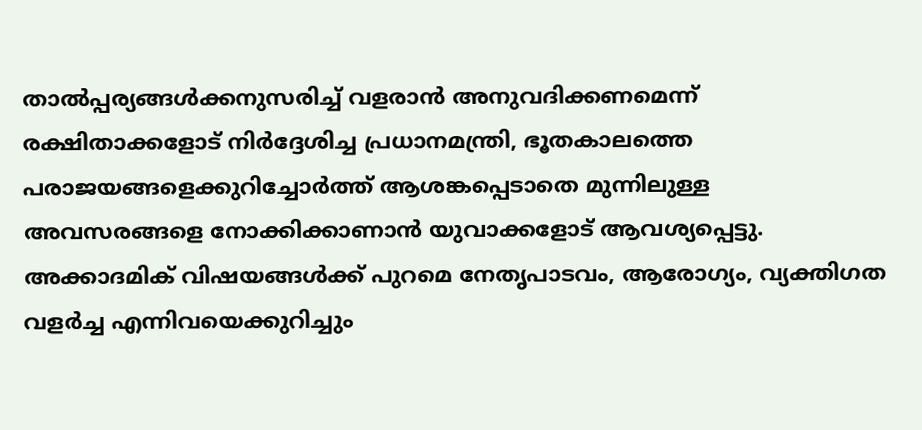താൽപ്പര്യങ്ങൾക്കനുസരിച്ച് വളരാൻ അനുവദിക്കണമെന്ന് രക്ഷിതാക്കളോട് നിർദ്ദേശിച്ച പ്രധാനമന്ത്രി, ഭൂതകാലത്തെ പരാജയങ്ങളെക്കുറിച്ചോർത്ത് ആശങ്കപ്പെടാതെ മുന്നിലുള്ള അവസരങ്ങളെ നോക്കിക്കാണാൻ യുവാക്കളോട് ആവശ്യപ്പെട്ടു. അക്കാദമിക് വിഷയങ്ങൾക്ക് പുറമെ നേതൃപാടവം, ആരോഗ്യം, വ്യക്തിഗത വളർച്ച എന്നിവയെക്കുറിച്ചും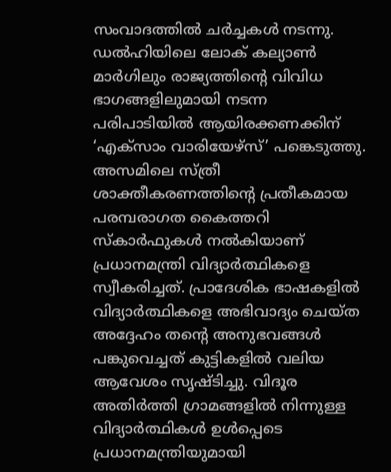സംവാദത്തിൽ ചർച്ചകൾ നടന്നു. ഡൽഹിയിലെ ലോക് കല്യാൺ മാർഗിലും രാജ്യത്തിന്റെ വിവിധ ഭാഗങ്ങളിലുമായി നടന്ന പരിപാടിയിൽ ആയിരക്കണക്കിന് ‘എക്സാം വാരിയേഴ്സ്’ പങ്കെടുത്തു.
അസമിലെ സ്ത്രീ ശാക്തീകരണത്തിന്റെ പ്രതീകമായ പരമ്പരാഗത കൈത്തറി സ്കാർഫുകൾ നൽകിയാണ് പ്രധാനമന്ത്രി വിദ്യാർത്ഥികളെ സ്വീകരിച്ചത്. പ്രാദേശിക ഭാഷകളിൽ വിദ്യാർത്ഥികളെ അഭിവാദ്യം ചെയ്ത അദ്ദേഹം തന്റെ അനുഭവങ്ങൾ പങ്കുവെച്ചത് കുട്ടികളിൽ വലിയ ആവേശം സൃഷ്ടിച്ചു. വിദൂര അതിർത്തി ഗ്രാമങ്ങളിൽ നിന്നുള്ള വിദ്യാർത്ഥികൾ ഉൾപ്പെടെ പ്രധാനമന്ത്രിയുമായി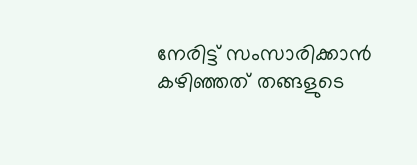നേരിട്ട് സംസാരിക്കാൻ കഴിഞ്ഞത് തങ്ങളുടെ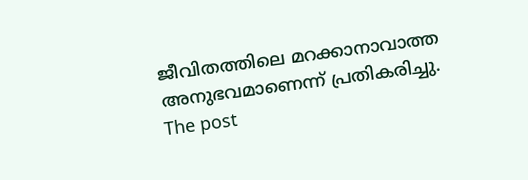ജീവിതത്തിലെ മറക്കാനാവാത്ത അനുഭവമാണെന്ന് പ്രതികരിച്ചു.
The post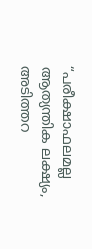“പരീക്ഷാഫലമല്ല ആത്യന്തിക ലക്ഷ്യം, അടിത്തറ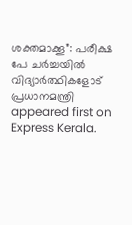ശക്തമാക്കൂ”: പരീക്ഷ പേ ചർച്ചയിൽ വിദ്യാർത്ഥികളോട് പ്രധാനമന്ത്രി appeared first on Express Kerala.